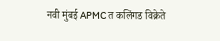नवी मुंबई APMC त कलिंगड विक्रेते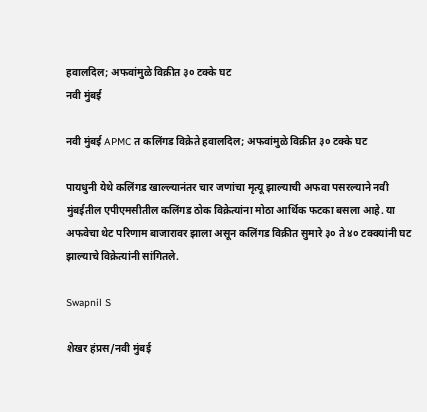हवालदिल; अफवांमुळे विक्रीत ३० टक्के घट
नवी मुंबई

नवी मुंबई APMC त कलिंगड विक्रेते हवालदिल; अफवांमुळे विक्रीत ३० टक्के घट

पायधुनी येथे कलिंगड खाल्ल्यानंतर चार जणांचा मृत्यू झाल्याची अफवा पसरल्याने नवी मुंबईतील एपीएमसीतील कलिंगड ठोक विक्रेत्यांना मोठा आर्थिक फटका बसला आहे. या अफवेचा थेट परिणाम बाजारावर झाला असून कलिंगड विक्रीत सुमारे ३० ते ४० टक्क्यांनी घट झाल्याचे विक्रेत्यांनी सांगितले.

Swapnil S

शेखर हंप्रस/नवी मुंबई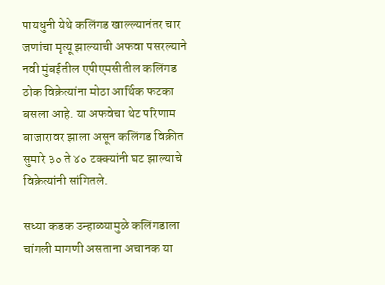पायधुनी येथे कलिंगड खाल्ल्यानंतर चार जणांचा मृत्यू झाल्याची अफवा पसरल्याने नवी मुंबईतील एपीएमसीतील कलिंगड ठोक विक्रेत्यांना मोठा आर्थिक फटका बसला आहे. या अफवेचा थेट परिणाम बाजारावर झाला असून कलिंगड विक्रीत सुमारे ३० ते ४० टक्क्यांनी घट झाल्याचे विक्रेत्यांनी सांगितले.

सध्या कडक उन्हाळ्यामुळे कलिंगडाला चांगली मागणी असताना अचानक या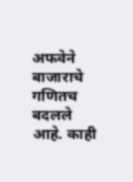अफवेने बाजाराचे गणितच बदलले आहे. काही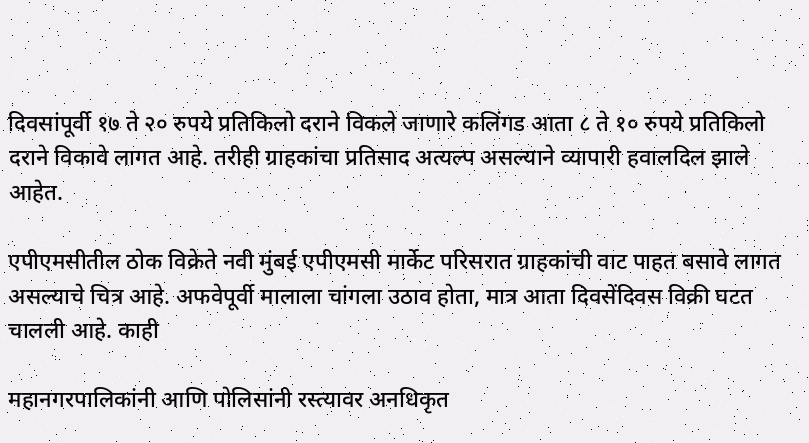दिवसांपूर्वी १७ ते २० रुपये प्रतिकिलो दराने विकले जाणारे कलिंगड आता ८ ते १० रुपये प्रतिकिलो दराने विकावे लागत आहे. तरीही ग्राहकांचा प्रतिसाद अत्यल्प असल्याने व्यापारी हवालदिल झाले आहेत.

एपीएमसीतील ठोक विक्रेते नवी मुंबई एपीएमसी मार्केट परिसरात ग्राहकांची वाट पाहत बसावे लागत असल्याचे चित्र आहे. अफवेपूर्वी मालाला चांगला उठाव होता, मात्र आता दिवसेंदिवस विक्री घटत चालली आहे. काही

महानगरपालिकांनी आणि पोलिसांनी रस्त्यावर अनधिकृत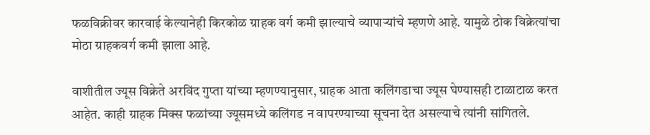फळविक्रीवर कारवाई केल्यानेही किरकोळ ग्राहक वर्ग कमी झाल्याचे व्यापाऱ्यांचे म्हणणे आहे. यामुळे ठोक विक्रेत्यांचा मोठा ग्राहकवर्ग कमी झाला आहे.

वाशीतील ज्यूस विक्रेते अरविंद गुप्ता यांच्या म्हणण्यानुसार, ग्राहक आता कलिंगडाचा ज्यूस घेण्यासही टाळाटाळ करत आहेत. काही ग्राहक मिक्स फळांच्या ज्यूसमध्ये कलिंगड न वापरण्याच्या सूचना देत असल्याचे त्यांनी सांगितले.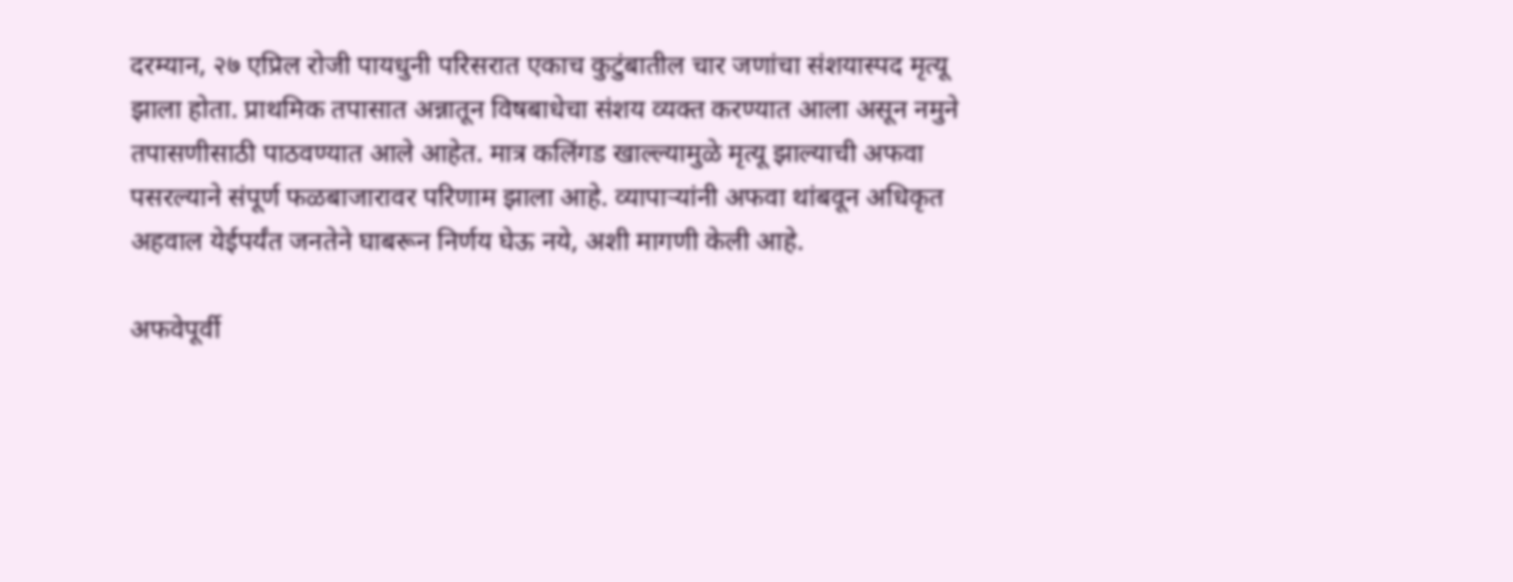दरम्यान, २७ एप्रिल रोजी पायधुनी परिसरात एकाच कुटुंबातील चार जणांचा संशयास्पद मृत्यू झाला होता. प्राथमिक तपासात अन्नातून विषबाधेचा संशय व्यक्त करण्यात आला असून नमुने तपासणीसाठी पाठवण्यात आले आहेत. मात्र कलिंगड खाल्ल्यामुळे मृत्यू झाल्याची अफवा पसरल्याने संपूर्ण फळबाजारावर परिणाम झाला आहे. व्यापाऱ्यांनी अफवा थांबवून अधिकृत अहवाल येईपर्यंत जनतेने घाबरून निर्णय घेऊ नये, अशी मागणी केली आहे.

अफवेपूर्वी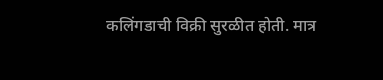कलिंगडाची विक्री सुरळीत होती. मात्र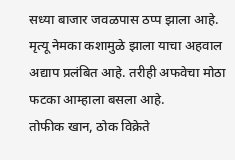सध्या बाजार जवळपास ठप्प झाला आहे. मृत्यू नेमका कशामुळे झाला याचा अहवाल अद्याप प्रलंबित आहे. तरीही अफवेचा मोठा फटका आम्हाला बसला आहे.
तोफीक खान, ठोक विक्रेते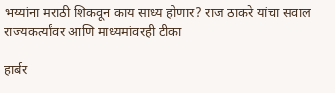भय्यांना मराठी शिकवून काय साध्य होणार? राज ठाकरे यांचा सवाल राज्यकर्त्यांवर आणि माध्यमांवरही टीका

हार्बर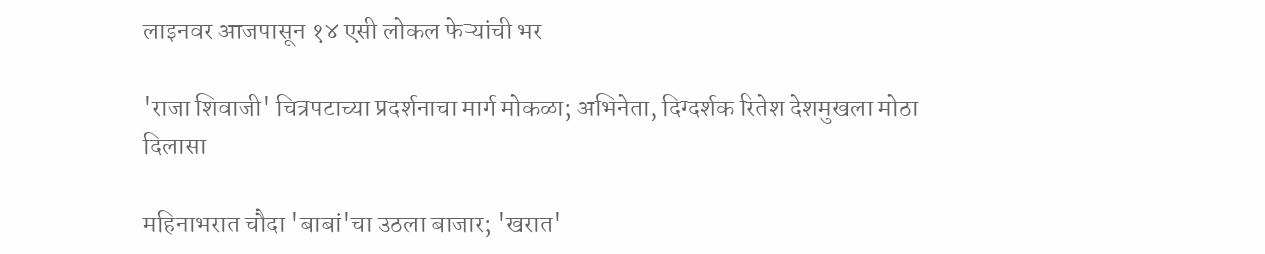लाइनवर आजपासून १४ एसी लोकल फेऱ्यांची भर

'राजा शिवाजी' चित्रपटाच्या प्रदर्शनाचा मार्ग मोकळा; अभिनेता, दिग्दर्शक रितेश देशमुखला मोठा दिलासा

महिनाभरात चौदा 'बाबां'चा उठला बाजार; 'खरात'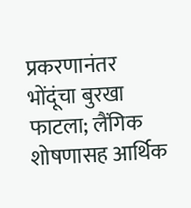प्रकरणानंतर भोंदूंचा बुरखा फाटला; लैंगिक शोषणासह आर्थिक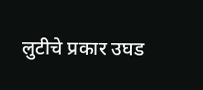लुटीचे प्रकार उघड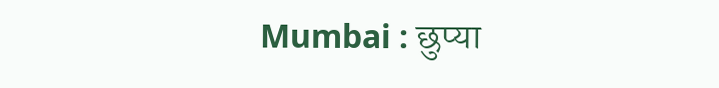Mumbai : छुप्या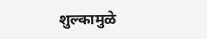शुल्कामुळे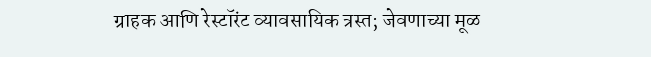ग्राहक आणि रेस्टॉरंट व्यावसायिक त्रस्त; जेवणाच्या मूळ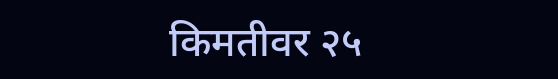किमतीवर २५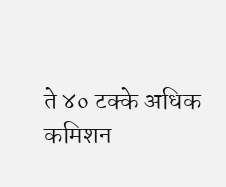ते ४० टक्के अधिक कमिशन